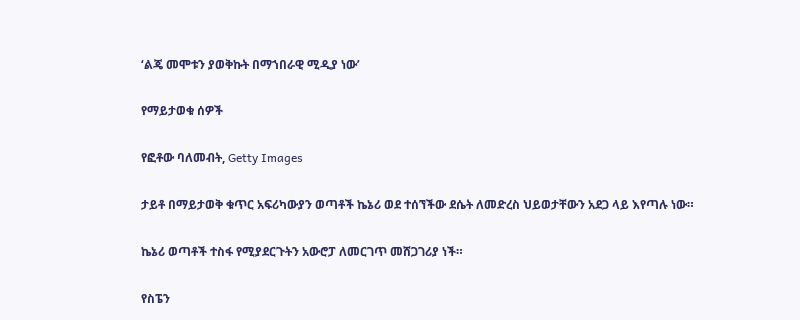‘ልጄ መሞቱን ያወቅኩት በማኀበራዊ ሚዲያ ነው’

የማይታወቁ ሰዎች

የፎቶው ባለመብት, Getty Images

ታይቶ በማይታወቅ ቁጥር አፍሪካውያን ወጣቶች ኬኔሪ ወደ ተሰኘችው ደሴት ለመድረስ ህይወታቸውን አደጋ ላይ እየጣሉ ነው።

ኬኔሪ ወጣቶች ተስፋ የሚያደርጉትን አውሮፓ ለመርገጥ መሸጋገሪያ ነች።

የስፔን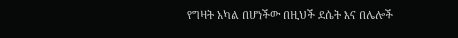የግዛት አካል በሆነችው በዚህች ደሴት እና በሌሎች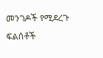መንገዶች የሚደረጉ ፍልሰቶች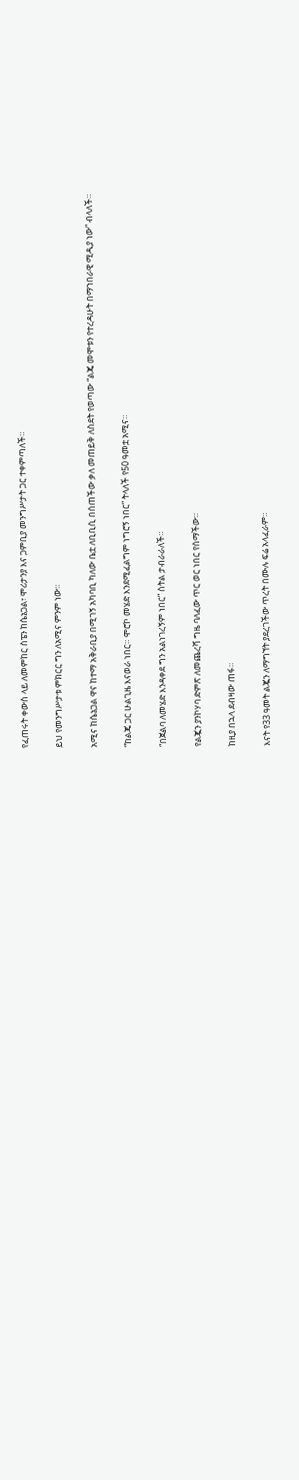የፈጠሩት ቀውስ ላይ ለመምከር ስፔን ከሴኔጋል፣ ሞሪታንያ እና ጋምቢያ መንግሥታት ጋር ተቀምጣለች።

ይህ የመንግሥታቱ ምክርር ግን ለአሚና ምንም ነው።

አሚና ከሴኔጋል ዋና ከተማ አቅራቢያ በሚገኝ አካባቢ ካለው ቤቷ ለቢቢሲ በሰጠችው ቃለ መጠይቅ ለስደት የወጣው “ልጄ መሞቱን የተረዳሁት በማኀበራዊ ሚዲያ ነው” ብላለች።

“ከልጄ ጋር ሁልጊዜ እናወራ ነበር። ሞሮኮ መሄድ እንደሚፈልግም ነግሮኝ ነበር” ትላለች የ50 ዓመቷ አሚና።

“በጀልባ ለመሄድ እንዳቀደ ግን አልነገረኝም ነበር” ስትል ታብራራለች።

የልጇን ያንኮሃባ ድምጽ ለመጨረሻ ግዜ ባለፈው ጥር ወር ነበር የሰማችው።

ከዚያ በኋላ ደብዛው ጠፋ።

እናት የ33 ዓመት ልጇን ለማግኘት ያደረገችው ጥረት በሙሉ ፍሬ አላፈራም።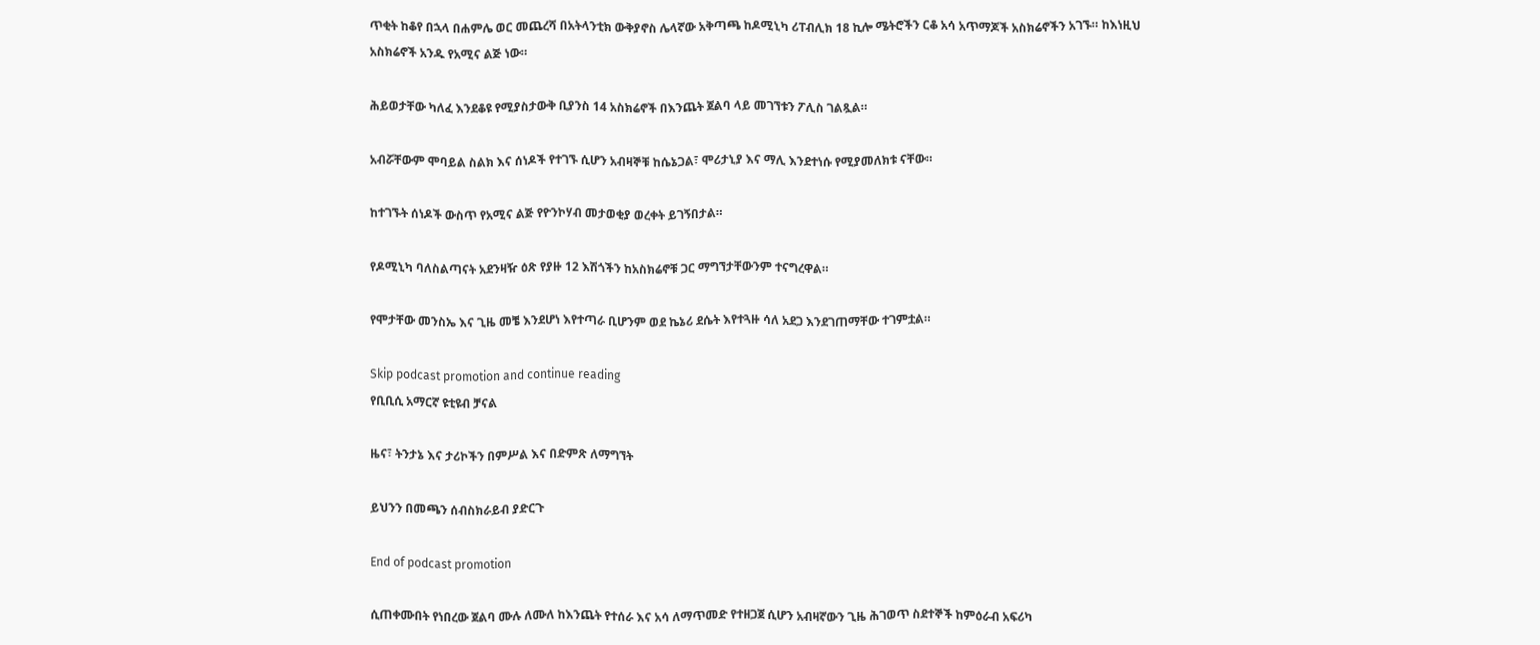ጥቂት ከቆየ በኋላ በሐምሌ ወር መጨረሻ በአትላንቲክ ውቅያኖስ ሌላኛው አቅጣጫ ከዶሚኒካ ሪፐብሊክ 18 ኪሎ ሜትሮችን ርቆ አሳ አጥማጆች አስክሬኖችን አገኙ። ከእነዚህ አስክሬኖች አንዱ የአሚና ልጅ ነው።

ሕይወታቸው ካለፈ እንደቆዩ የሚያስታውቅ ቢያንስ 14 አስክሬኖች በእንጨት ጀልባ ላይ መገኘቱን ፖሊስ ገልጿል።

አብሯቸውም ሞባይል ስልክ እና ሰነዶች የተገኙ ሲሆን አብዛኞቹ ከሴኔጋል፣ ሞሪታኒያ እና ማሊ እንደተነሱ የሚያመለክቱ ናቸው።

ከተገኙት ሰነዶች ውስጥ የአሚና ልጅ የዮንኮሃብ መታወቂያ ወረቀት ይገኝበታል።

የዶሚኒካ ባለስልጣናት አደንዛዥ ዕጽ የያዙ 12 እሽጎችን ከአስክሬኖቹ ጋር ማግኘታቸውንም ተናግረዋል።

የሞታቸው መንስኤ እና ጊዜ መቼ እንደሆነ እየተጣራ ቢሆንም ወደ ኬኔሪ ደሴት እየተጓዙ ሳለ አደጋ እንደገጠማቸው ተገምቷል።

Skip podcast promotion and continue reading
የቢቢሲ አማርኛ ዩቲዩብ ቻናል

ዜና፣ ትንታኔ እና ታሪኮችን በምሥል እና በድምጽ ለማግኘት

ይህንን በመጫን ሰብስክራይብ ያድርጉ

End of podcast promotion

ሲጠቀሙበት የነበረው ጀልባ ሙሉ ለሙለ ከእንጨት የተሰራ እና አሳ ለማጥመድ የተዘጋጀ ሲሆን አብዛኛውን ጊዜ ሕገወጥ ስደተኞች ከምዕራብ አፍሪካ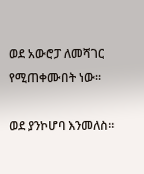ወደ አውሮፓ ለመሻገር የሚጠቀሙበት ነው።

ወደ ያንኮሆባ እንመለስ።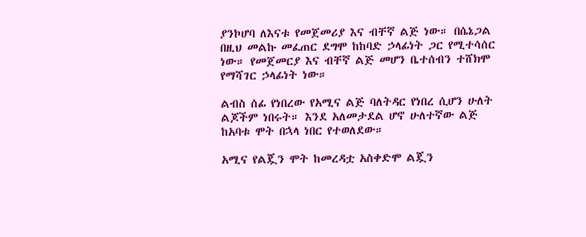ያንኮሆባ ለእናቱ የመጀመሪያ እና ብቸኛ ልጅ ነው። በሴኔጋል በዚህ መልኩ መፈጠር ደግሞ ከከባድ ኃላፊነት ጋር የሚተሳሰር ነው። የመጀመርያ እና ብቸኛ ልጅ መሆን ቤተሰብን ተሸክሞ የማሻገር ኃላፊነት ነው።

ልብስ ሰፊ የነበረው የአሚና ልጅ ባለትዳር የነበረ ሲሆን ሁለት ልጆችም ነበሩት። እንደ አለመታደል ሆኖ ሁለተኛው ልጅ ከአባቱ ሞት በኋላ ነበር የተወለደው።

አሚና የልጇን ሞት ከመረዳቷ አስቀድሞ ልጇን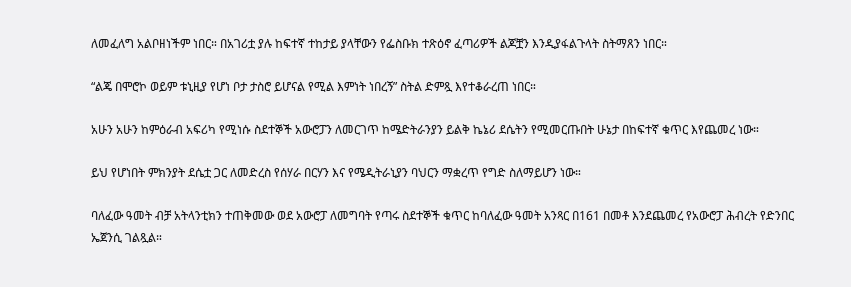ለመፈለግ አልቦዘነችም ነበር። በአገሪቷ ያሉ ከፍተኛ ተከታይ ያላቸውን የፌስቡክ ተጽዕኖ ፈጣሪዎች ልጆቿን እንዲያፋልጉላት ስትማጸን ነበር።

“ልጄ በሞሮኮ ወይም ቱኒዚያ የሆነ ቦታ ታስሮ ይሆናል የሚል እምነት ነበረኝ” ስትል ድምጿ እየተቆራረጠ ነበር።

አሁን አሁን ከምዕራብ አፍሪካ የሚነሱ ስደተኞች አውሮፓን ለመርገጥ ከሜድትራንያን ይልቅ ኬኔሪ ደሴትን የሚመርጡበት ሁኔታ በከፍተኛ ቁጥር እየጨመረ ነው።

ይህ የሆነበት ምክንያት ደሴቷ ጋር ለመድረስ የሰሃራ በርሃን እና የሜዲትራኒያን ባህርን ማቋረጥ የግድ ስለማይሆን ነው።

ባለፈው ዓመት ብቻ አትላንቲክን ተጠቅመው ወደ አውሮፓ ለመግባት የጣሩ ስደተኞች ቁጥር ከባለፈው ዓመት አንጻር በ161 በመቶ እንደጨመረ የአውሮፓ ሕብረት የድንበር ኤጀንሲ ገልጿል።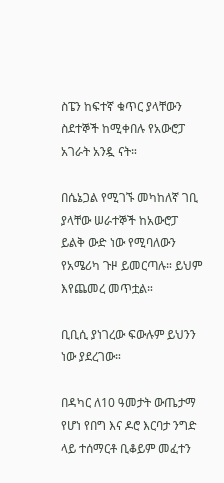ስፔን ከፍተኛ ቁጥር ያላቸውን ስደተኞች ከሚቀበሉ የአውሮፓ አገራት አንዷ ናት።

በሴኔጋል የሚገኙ መካከለኛ ገቢ ያላቸው ሠራተኞች ከአውሮፓ ይልቅ ውድ ነው የሚባለውን የአሜሪካ ጉዞ ይመርጣሉ። ይህም እየጨመረ መጥቷል።

ቢቢሲ ያነገረው ፍውሉም ይህንን ነው ያደረገው።

በዳካር ለ10 ዓመታት ውጤታማ የሆነ የበግ እና ዶሮ እርባታ ንግድ ላይ ተሰማርቶ ቢቆይም መፈተን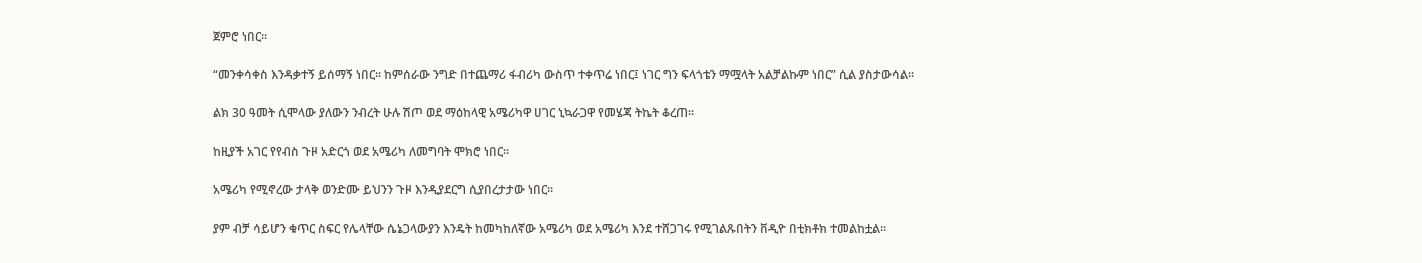ጀምሮ ነበር።

“መንቀሳቀስ እንዳቃተኝ ይሰማኝ ነበር። ከምሰራው ንግድ በተጨማሪ ፋብሪካ ውስጥ ተቀጥሬ ነበር፤ ነገር ግን ፍላጎቴን ማሟላት አልቻልኩም ነበር” ሲል ያስታውሳል።

ልክ 30 ዓመት ሲሞላው ያለውን ንብረት ሁሉ ሽጦ ወደ ማዕከላዊ አሜሪካዋ ሀገር ኒኳራጋዋ የመሄጃ ትኬት ቆረጠ።

ከዚያች አገር የየብስ ጉዞ አድርጎ ወደ አሜሪካ ለመግባት ሞክሮ ነበር።

አሜሪካ የሚኖረው ታላቅ ወንድሙ ይህንን ጉዞ እንዲያደርግ ሲያበረታታው ነበር።

ያም ብቻ ሳይሆን ቁጥር ስፍር የሌላቸው ሴኔጋላውያን እንዴት ከመካከለኛው አሜሪካ ወደ አሜሪካ እንደ ተሸጋገሩ የሚገልጹበትን ቨዲዮ በቲክቶክ ተመልከቷል።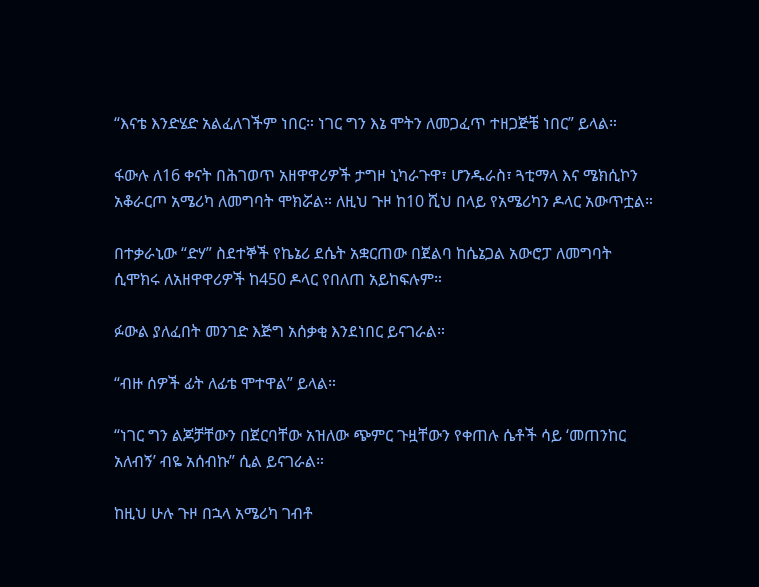“እናቴ እንድሄድ አልፈለገችም ነበር። ነገር ግን እኔ ሞትን ለመጋፈጥ ተዘጋጅቼ ነበር” ይላል።

ፋውሉ ለ16 ቀናት በሕገወጥ አዘዋዋሪዎች ታግዞ ኒካራጉዋ፣ ሆንዱራስ፣ ጓቲማላ እና ሜክሲኮን አቆራርጦ አሜሪካ ለመግባት ሞክሯል። ለዚህ ጉዞ ከ10 ሺህ በላይ የአሜሪካን ዶላር አውጥቷል።

በተቃራኒው “ድሃ” ስደተኞች የኬኔሪ ደሴት አቋርጠው በጀልባ ከሴኔጋል አውሮፓ ለመግባት ሲሞክሩ ለአዘዋዋሪዎች ከ450 ዶላር የበለጠ አይከፍሉም።

ፉውል ያለፈበት መንገድ እጅግ አሰቃቂ እንደነበር ይናገራል።

“ብዙ ሰዎች ፊት ለፊቴ ሞተዋል” ይላል።

“ነገር ግን ልጆቻቸውን በጀርባቸው አዝለው ጭምር ጉዟቸውን የቀጠሉ ሴቶች ሳይ ‘መጠንከር አለብኝ’ ብዬ አሰብኩ” ሲል ይናገራል።

ከዚህ ሁሉ ጉዞ በኋላ አሜሪካ ገብቶ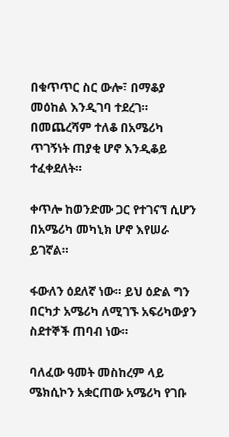በቁጥጥር ስር ውሎ፣ በማቆያ መዕከል እንዲገባ ተደረገ። በመጨረሻም ተለቆ በአሜሪካ ጥገኝነት ጠያቂ ሆኖ እንዲቆይ ተፈቀደለት።

ቀጥሎ ከወንድሙ ጋር የተገናኘ ሲሆን በአሜሪካ መካኒክ ሆኖ እየሠራ ይገኛል።

ፋውለን ዕደለኛ ነው። ይህ ዕድል ግን በርካታ አሜሪካ ለሚገኙ አፍሪካውያን ስደተኞች ጠባብ ነው።

ባለፈው ዓመት መስከረም ላይ ሜክሲኮን አቋርጠው አሜሪካ የገቡ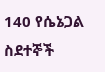140 የሴኔጋል ስደተኞች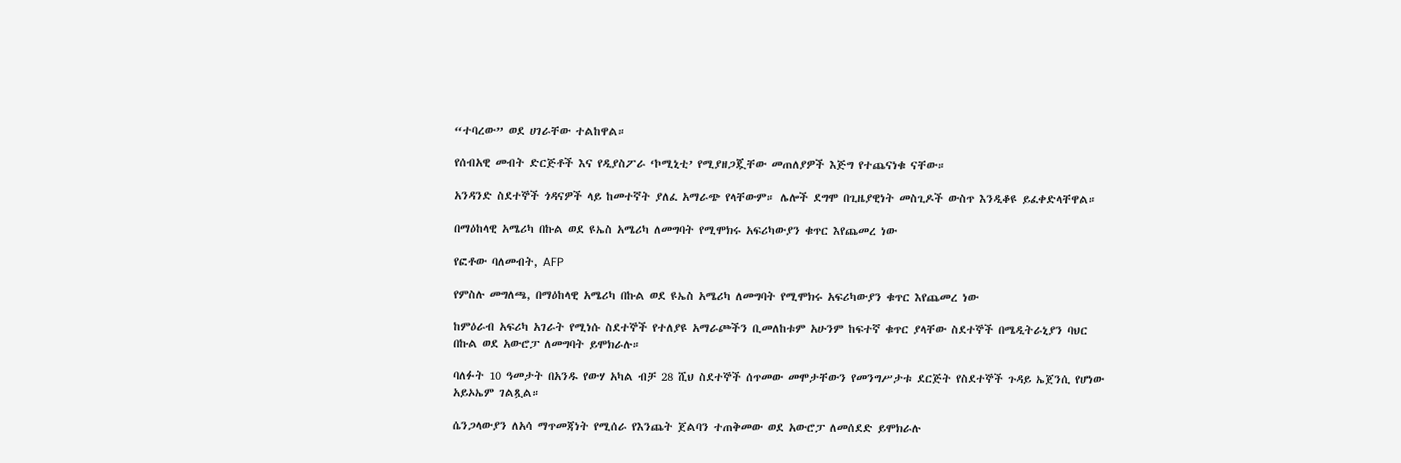“ተባረው” ወደ ሀገራቸው ተልከዋል።

የሰብአዊ መብት ድርጅቶች እና የዲያስፖራ ‘ኮሚኒቲ’ የሚያዘጋጇቸው መጠለያዎች እጅግ የተጨናነቁ ናቸው።

አንዳንድ ስደተኞች ጎዳናዎች ላይ ከመተኛት ያለፈ አማራጭ የላቸውም። ሌሎች ደግሞ በጊዜያዊነት መስጊዶች ውስጥ እንዲቆዩ ይፈቀድላቸዋል።

በማዕከላዊ አሜሪካ በኩል ወደ ዩኤስ አሜሪካ ለመግባት የሚሞክሩ አፍሪካውያን ቁጥር እየጨመረ ነው

የፎቶው ባለመብት, AFP

የምስሉ መግለጫ, በማዕከላዊ አሜሪካ በኩል ወደ ዩኤስ አሜሪካ ለመግባት የሚሞክሩ አፍሪካውያን ቁጥር እየጨመረ ነው

ከምዕራብ አፍሪካ አገራት የሚነሱ ስደተኞች የተለያዩ አማራጮችን ቢመለከቱም አሁንም ከፍተኛ ቁጥር ያላቸው ስደተኞች በሜዲትራኒያን ባህር በኩል ወደ አውሮፓ ለመግባት ይሞክራሉ።

ባለፉት 10 ዓመታት በአንዱ የውሃ አካል ብቻ 28 ሺህ ስደተኞች ሰጥመው መሞታቸውን የመንግሥታቱ ደርጅት የስደተኞች ጉዳይ ኤጀንሲ የሆነው አይኦኤም ገልጿል።

ሴንጋላውያን ለአሳ ማጥመጃነት የሚሰራ የእንጨት ጀልባን ተጠቅመው ወደ አውሮፓ ለመሰደድ ይሞክራሉ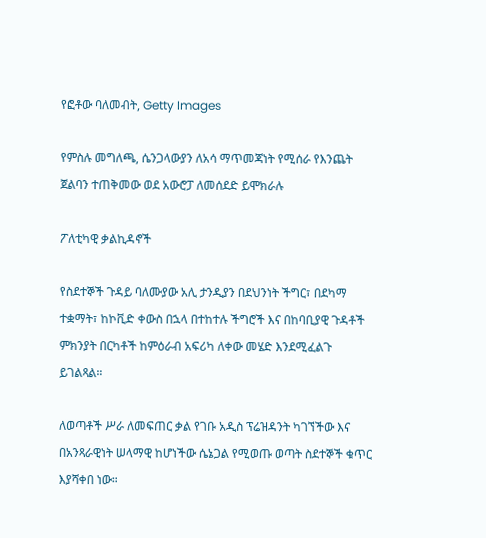የፎቶው ባለመብት, Getty Images

የምስሉ መግለጫ, ሴንጋላውያን ለአሳ ማጥመጃነት የሚሰራ የእንጨት ጀልባን ተጠቅመው ወደ አውሮፓ ለመሰደድ ይሞክራሉ

ፖለቲካዊ ቃልኪዳኖች

የስደተኞች ጉዳይ ባለሙያው አሊ ታንዲያን በደህንነት ችግር፣ በደካማ ተቋማት፣ ከኮቪድ ቀውስ በኋላ በተከተሉ ችግሮች እና በከባቢያዊ ጉዳቶች ምክንያት በርካቶች ከምዕራብ አፍሪካ ለቀው መሄድ እንደሚፈልጉ ይገልጻል።

ለወጣቶች ሥራ ለመፍጠር ቃል የገቡ አዲስ ፕሬዝዳንት ካገኘችው እና በአንጻራዊነት ሠላማዊ ከሆነችው ሴኔጋል የሚወጡ ወጣት ስደተኞች ቁጥር እያሻቀበ ነው።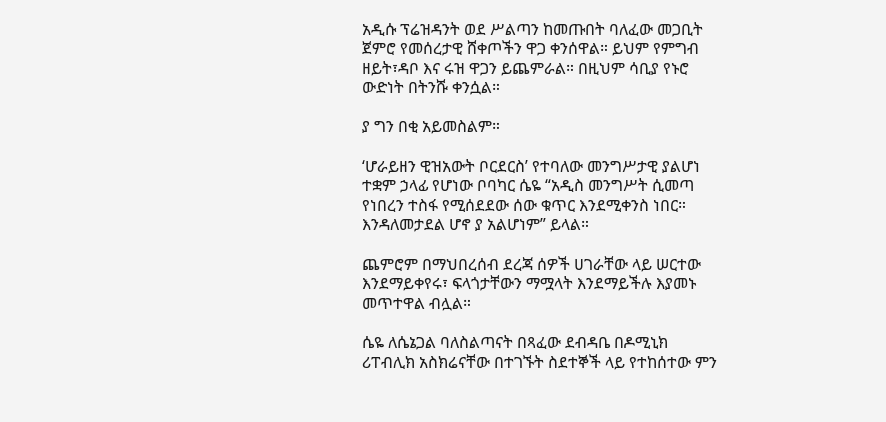አዲሱ ፕሬዝዳንት ወደ ሥልጣን ከመጡበት ባለፈው መጋቢት ጀምሮ የመሰረታዊ ሸቀጦችን ዋጋ ቀንሰዋል። ይህም የምግብ ዘይት፣ዳቦ እና ሩዝ ዋጋን ይጨምራል። በዚህም ሳቢያ የኑሮ ውድነት በትንሹ ቀንሷል።

ያ ግን በቂ አይመስልም።

‘ሆራይዘን ዊዝአውት ቦርደርስ’ የተባለው መንግሥታዊ ያልሆነ ተቋም ኃላፊ የሆነው ቦባካር ሴዬ “አዲስ መንግሥት ሲመጣ የነበረን ተስፋ የሚሰደደው ሰው ቁጥር እንደሚቀንስ ነበር። እንዳለመታደል ሆኖ ያ አልሆነም” ይላል።

ጨምሮም በማህበረሰብ ደረጃ ሰዎች ሀገራቸው ላይ ሠርተው እንደማይቀየሩ፣ ፍላጎታቸውን ማሟላት እንደማይችሉ እያመኑ መጥተዋል ብሏል።

ሴዬ ለሴኔጋል ባለስልጣናት በጻፈው ደብዳቤ በዶሚኒክ ሪፐብሊክ አስክሬናቸው በተገኙት ስደተኞች ላይ የተከሰተው ምን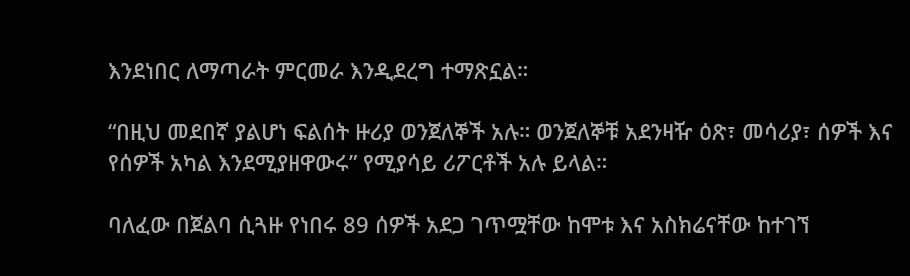እንደነበር ለማጣራት ምርመራ እንዲደረግ ተማጽኗል።

“በዚህ መደበኛ ያልሆነ ፍልሰት ዙሪያ ወንጀለኞች አሉ። ወንጀለኞቹ አደንዛዥ ዕጽ፣ መሳሪያ፣ ሰዎች እና የሰዎች አካል እንደሚያዘዋውሩ” የሚያሳይ ሪፖርቶች አሉ ይላል።

ባለፈው በጀልባ ሲጓዙ የነበሩ 89 ሰዎች አደጋ ገጥሟቸው ከሞቱ እና አስክሬናቸው ከተገኘ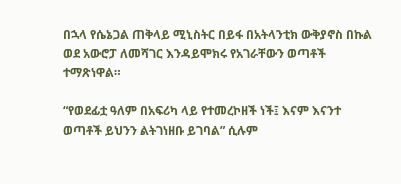በኋላ የሴኔጋል ጠቅላይ ሚኒስትር በይፋ በአትላንቲክ ውቅያኖስ በኩል ወደ አውሮፓ ለመሻገር እንዳይሞክሩ የአገራቸውን ወጣቶች ተማጽነዋል።

“የወደፊቷ ዓለም በአፍሪካ ላይ የተመረኮዘች ነች፤ እናም እናንተ ወጣቶች ይህንን ልትገነዘቡ ይገባል” ሲሉም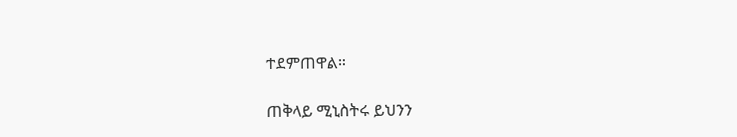ተደምጠዋል።

ጠቅላይ ሚኒስትሩ ይህንን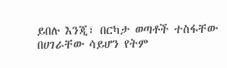ይበሉ እንጂ፣ በርካታ ወጣቶች ተስፋቸው በሀገራቸው ሳይሆን የትም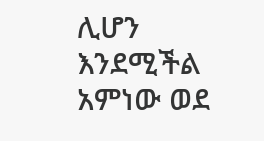ሊሆን እንደሚችል አምነው ወደ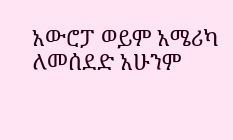አውሮፓ ወይም አሜሪካ ለመሰደድ አሁንም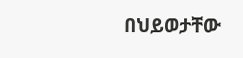በህይወታቸው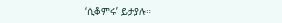‘ሲቆምሩ’ ይታያሉ።